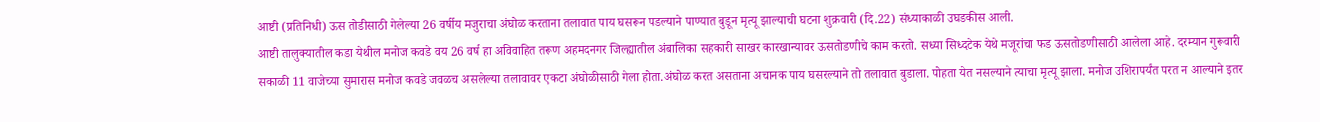आष्टी (प्रतिनिधी) ऊस तोडीसाठी गेलेल्या 26 वर्षीय मजुराचा अंघोळ करताना तलावात पाय घसरून पडल्याने पाण्यात बुडून मृत्यू झाल्याची घटना शुक्रवारी (दि.22) संध्याकाळी उघडकीस आली.
आष्टी तालुक्यातील कडा येथील मनोज कवडे वय 26 वर्ष हा अविवाहित तरूण अहमदनगर जिल्ह्यातील अंबालिका सहकारी साखर कारखान्यावर ऊसतोडणीचे काम करतो. सध्या सिध्दटेक येथे मजूरांचा फड ऊसतोडणीसाठी आलेला आहे. दरम्यान गुरूवारी सकाळी 11 वाजेच्या सुमारास मनोज कवडे जवळच असलेल्या तलावावर एकटा अंघोळीसाठी गेला होता.अंघोळ करत असताना अचानक पाय घसरल्याने तो तलावात बुडाला. पोहता येत नसल्याने त्याचा मृत्यू झाला. मनोज उशिरापर्यंत परत न आल्याने इतर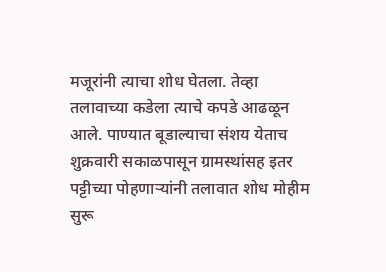मजूरांनी त्याचा शोध घेतला. तेव्हा तलावाच्या कडेला त्याचे कपडे आढळून आले. पाण्यात बूडाल्याचा संशय येताच शुक्रवारी सकाळपासून ग्रामस्थांसह इतर पट्टीच्या पोहणाऱ्यांनी तलावात शोध मोहीम सुरू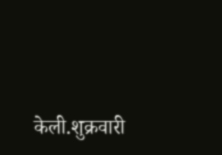केली.शुक्रवारी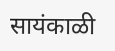सायंकाळी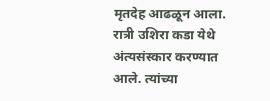मृतदेह आढळून आला. रात्री उशिरा कडा येथे अंत्यसंस्कार करण्यात आले. त्यांच्या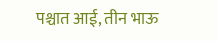पश्चात आई, तीन भाऊ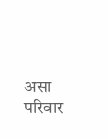असा परिवार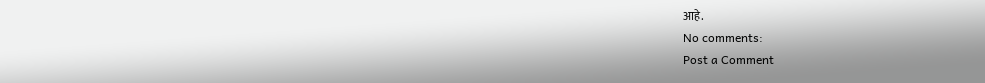आहे.
No comments:
Post a Comment